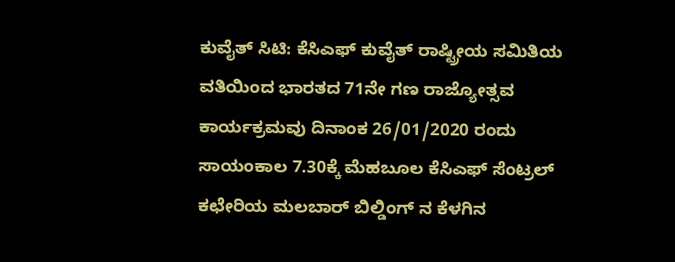ಕುವೈತ್ ಸಿಟಿ: ಕೆಸಿಎಫ್ ಕುವೈತ್ ರಾಷ್ಟ್ರೀಯ ಸಮಿತಿಯ ವತಿಯಿಂದ ಭಾರತದ 71ನೇ ಗಣ ರಾಜ್ಯೋತ್ಸವ ಕಾರ್ಯಕ್ರಮವು ದಿನಾಂಕ 26/01/2020 ರಂದು ಸಾಯಂಕಾಲ 7.30ಕ್ಕೆ ಮೆಹಬೂಲ ಕೆಸಿಎಫ್ ಸೆಂಟ್ರಲ್ ಕಛೇರಿಯ ಮಲಬಾರ್ ಬಿಲ್ಡಿಂಗ್ ನ ಕೆಳಗಿನ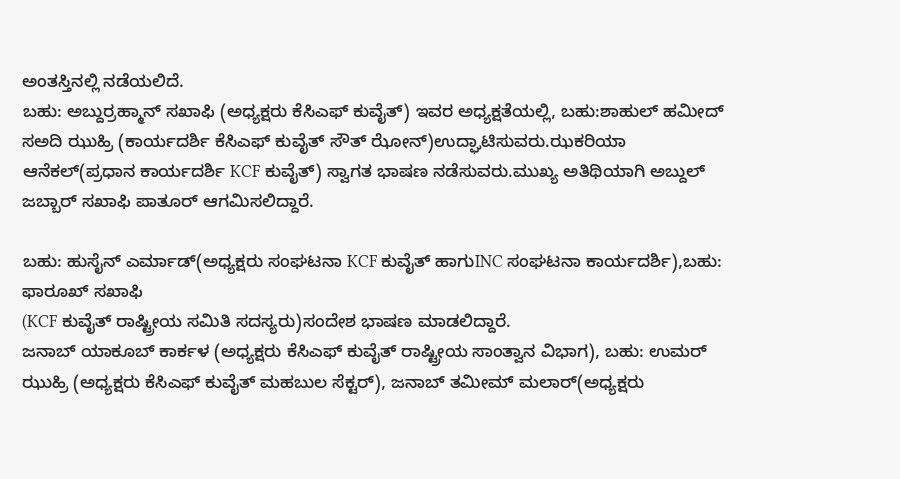ಅಂತಸ್ತಿನಲ್ಲಿ ನಡೆಯಲಿದೆ.
ಬಹು: ಅಬ್ದುರ್ರಹ್ಮಾನ್ ಸಖಾಫಿ (ಅಧ್ಯಕ್ಷರು ಕೆಸಿಎಫ್ ಕುವೈತ್) ಇವರ ಅಧ್ಯಕ್ಷತೆಯಲ್ಲಿ, ಬಹು:ಶಾಹುಲ್ ಹಮೀದ್ ಸಅದಿ ಝುಹ್ರಿ (ಕಾರ್ಯದರ್ಶಿ ಕೆಸಿಎಫ್ ಕುವೈತ್ ಸೌತ್ ಝೋನ್)ಉದ್ಘಾಟಿಸುವರು.ಝಕರಿಯಾ ಆನೆಕಲ್(ಪ್ರಧಾನ ಕಾರ್ಯದರ್ಶಿ KCF ಕುವೈತ್) ಸ್ವಾಗತ ಭಾಷಣ ನಡೆಸುವರು.ಮುಖ್ಯ ಅತಿಥಿಯಾಗಿ ಅಬ್ದುಲ್ ಜಬ್ಬಾರ್ ಸಖಾಫಿ ಪಾತೂರ್ ಆಗಮಿಸಲಿದ್ದಾರೆ.

ಬಹು: ಹುಸೈನ್ ಎರ್ಮಾಡ್(ಅಧ್ಯಕ್ಷರು ಸಂಘಟನಾ KCF ಕುವೈತ್ ಹಾಗುINC ಸಂಘಟನಾ ಕಾರ್ಯದರ್ಶಿ),ಬಹು: ಫಾರೂಖ್ ಸಖಾಫಿ
(KCF ಕುವೈತ್ ರಾಷ್ಟ್ರೀಯ ಸಮಿತಿ ಸದಸ್ಯರು)ಸಂದೇಶ ಭಾಷಣ ಮಾಡಲಿದ್ದಾರೆ.
ಜನಾಬ್ ಯಾಕೂಬ್ ಕಾರ್ಕಳ (ಅಧ್ಯಕ್ಷರು ಕೆಸಿಎಫ್ ಕುವೈತ್ ರಾಷ್ಟ್ರೀಯ ಸಾಂತ್ವಾನ ವಿಭಾಗ), ಬಹು: ಉಮರ್ ಝುಹ್ರಿ (ಅಧ್ಯಕ್ಷರು ಕೆಸಿಎಫ್ ಕುವೈತ್ ಮಹಬುಲ ಸೆಕ್ಟರ್), ಜನಾಬ್ ತಮೀಮ್ ಮಲಾರ್(ಅಧ್ಯಕ್ಷರು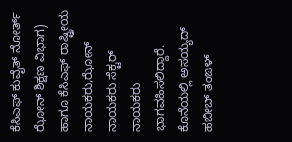ಕೆಸಿಎಫ್ ಕುವೈತ್ ನೋರ್ತ್ ಝೋನ್ ಶಿಕ್ಷಣ ವಿಭಾಗ) ಹಾಗೂ ಕೆಸಿಎಫ್ ರಾಷ್ಟ್ರೀಯ ನಾಯಕರು,ಝೋನ್ ನಾಯಕರು ಸೆಕ್ಟರ್ ನಾಯಕರು ಭಾಗವಹಿಸಲಿದ್ದಾರೆ.
ಕೊನೆಯಲ್ಲಿ ಅಸಯ್ಯದ್ ಹಬೀಬ್ ತಂಙಳ್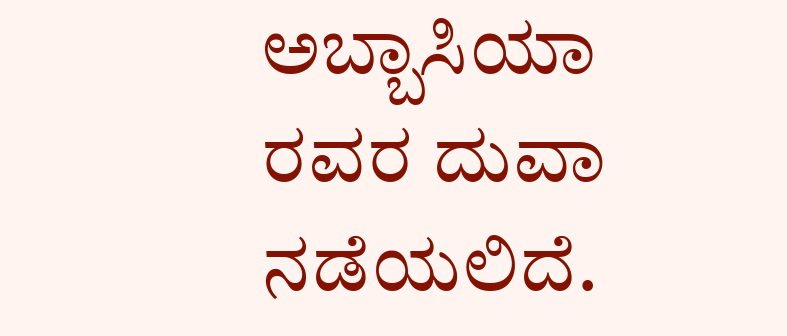ಅಬ್ಬಾಸಿಯಾ ರವರ ದುವಾ ನಡೆಯಲಿದೆ.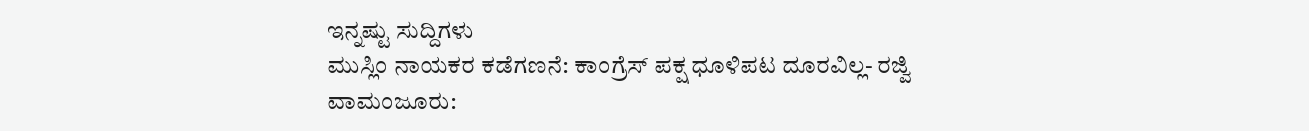ಇನ್ನಷ್ಟು ಸುದ್ದಿಗಳು
ಮುಸ್ಲಿಂ ನಾಯಕರ ಕಡೆಗಣನೆ: ಕಾಂಗ್ರೆಸ್ ಪಕ್ಷ ಧೂಳಿಪಟ ದೂರವಿಲ್ಲ- ರಜ್ವಿ
ವಾಮಂಜೂರು: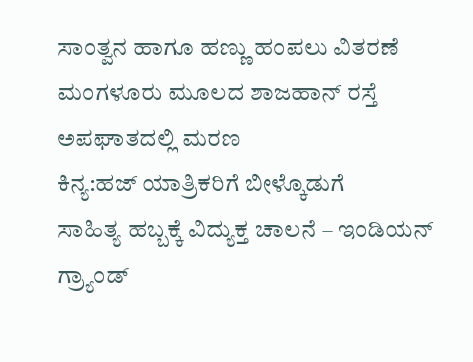ಸಾಂತ್ವನ ಹಾಗೂ ಹಣ್ಣು ಹಂಪಲು ವಿತರಣೆ
ಮಂಗಳೂರು ಮೂಲದ ಶಾಜಹಾನ್ ರಸ್ತೆ ಅಪಘಾತದಲ್ಲಿ ಮರಣ
ಕಿನ್ಯ:ಹಜ್ ಯಾತ್ರಿಕರಿಗೆ ಬೀಳ್ಕೊಡುಗೆ
ಸಾಹಿತ್ಯ ಹಬ್ಬಕ್ಕೆ ವಿದ್ಯುಕ್ತ ಚಾಲನೆ – ಇಂಡಿಯನ್ ಗ್ರ್ಯಾಂಡ್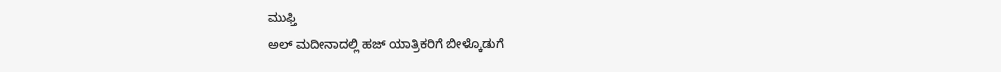ಮುಫ್ತಿ
ಅಲ್ ಮದೀನಾದಲ್ಲಿ ಹಜ್ ಯಾತ್ರಿಕರಿಗೆ ಬೀಳ್ಕೊಡುಗೆ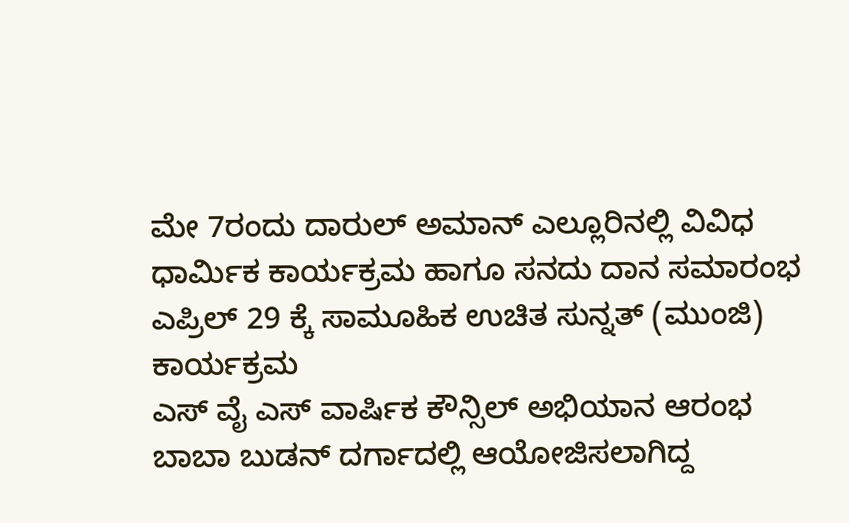ಮೇ 7ರಂದು ದಾರುಲ್ ಅಮಾನ್ ಎಲ್ಲೂರಿನಲ್ಲಿ ವಿವಿಧ ಧಾರ್ಮಿಕ ಕಾರ್ಯಕ್ರಮ ಹಾಗೂ ಸನದು ದಾನ ಸಮಾರಂಭ
ಎಪ್ರಿಲ್ 29 ಕ್ಕೆ ಸಾಮೂಹಿಕ ಉಚಿತ ಸುನ್ನತ್ (ಮುಂಜಿ) ಕಾರ್ಯಕ್ರಮ
ಎಸ್ ವೈ ಎಸ್ ವಾರ್ಷಿಕ ಕೌನ್ಸಿಲ್ ಅಭಿಯಾನ ಆರಂಭ
ಬಾಬಾ ಬುಡನ್ ದರ್ಗಾದಲ್ಲಿ ಆಯೋಜಿಸಲಾಗಿದ್ದ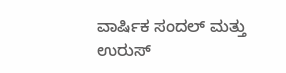ವಾರ್ಷಿಕ ಸಂದಲ್ ಮತ್ತು ಉರುಸ್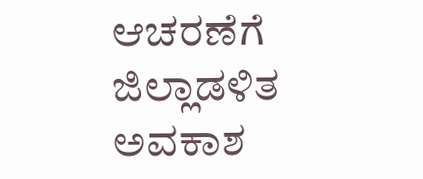ಆಚರಣೆಗೆ ಜಿಲ್ಲಾಡಳಿತ ಅವಕಾಶ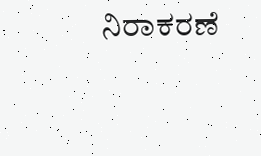ನಿರಾಕರಣೆ